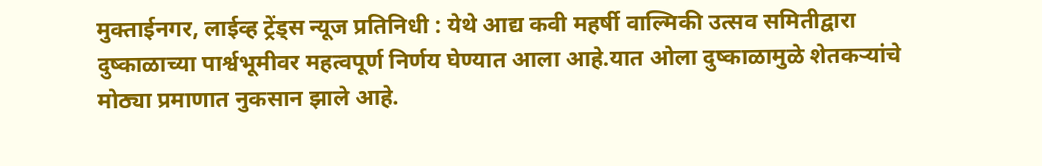मुक्ताईनगर, लाईव्ह ट्रेंड्स न्यूज प्रतिनिधी : येथे आद्य कवी महर्षी वाल्मिकी उत्सव समितीद्वारा दुष्काळाच्या पार्श्वभूमीवर महत्वपूर्ण निर्णय घेण्यात आला आहे.यात ओला दुष्काळामुळे शेतकऱ्यांचे मोठ्या प्रमाणात नुकसान झाले आहे.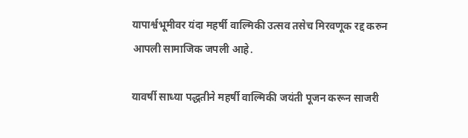यापार्श्वभूमीवर यंदा महर्षी वाल्मिकी उत्सव तसेच मिरवणूक रद्द करुन आपली सामाजिक जपली आहे.

यावर्षी साध्या पद्धतीने महर्षी वाल्मिकी जयंती पूजन करून साजरी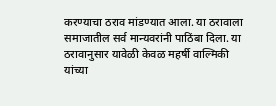करण्याचा ठराव मांडण्यात आला. या ठरावाला समाजातील सर्व मान्यवरांनी पाठिंबा दिला. या ठरावानुसार यावेळी केवळ महर्षी वाल्मिकी यांच्या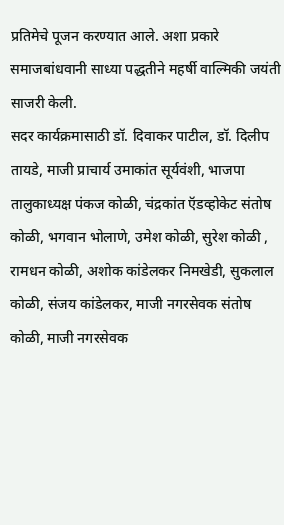प्रतिमेचे पूजन करण्यात आले. अशा प्रकारे समाजबांधवानी साध्या पद्धतीने महर्षी वाल्मिकी जयंती साजरी केली.
सदर कार्यक्रमासाठी डॉ. दिवाकर पाटील, डॉ. दिलीप तायडे, माजी प्राचार्य उमाकांत सूर्यवंशी, भाजपा तालुकाध्यक्ष पंकज कोळी, चंद्रकांत ऍडव्होकेट संतोष कोळी, भगवान भोलाणे, उमेश कोळी, सुरेश कोळी , रामधन कोळी, अशोक कांडेलकर निमखेडी, सुकलाल कोळी, संजय कांडेलकर, माजी नगरसेवक संतोष कोळी, माजी नगरसेवक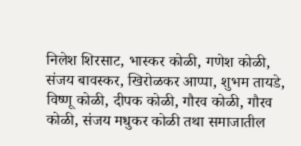निलेश शिरसाट, भास्कर कोळी, गणेश कोळी, संजय बावस्कर, खिरोळकर आप्पा, शुभम तायडे, विष्णू कोळी, दीपक कोळी, गौरव कोळी, गौरव कोळी, संजय मधुकर कोळी तथा समाजातील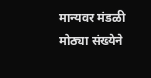मान्यवर मंडळी मोठ्या संख्येने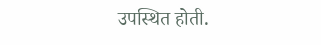उपस्थित होती.